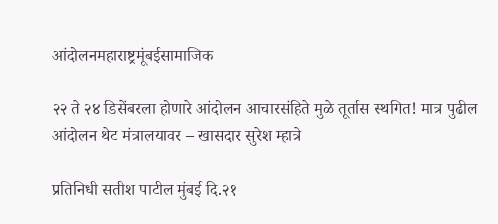आंदोलनमहाराष्ट्रमूंबईसामाजिक

२२ ते २४ डिसेंबरला होणारे आंदोलन आचारसंहिते मुळे तूर्तास स्थगित! मात्र पुढील आंदोलन थेट मंत्रालयावर – खासदार सुरेश म्हात्रे

प्रतिनिधी सतीश पाटील मुंबई दि.२१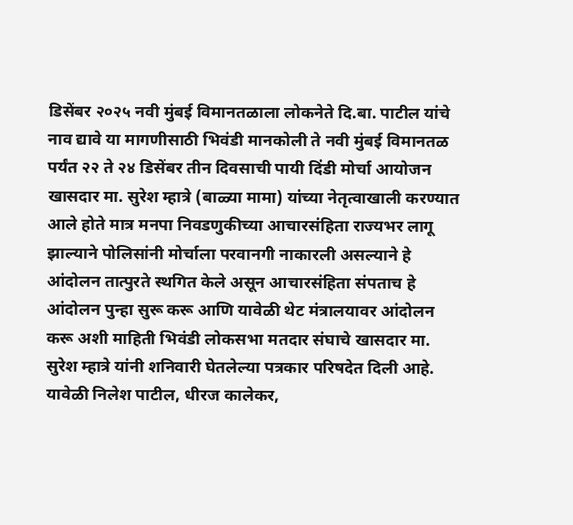डिसेंबर २०२५ नवी मुंबई विमानतळाला लोकनेते दि.बा. पाटील यांचे नाव द्यावे या मागणीसाठी भिवंडी मानकोली ते नवी मुंबई विमानतळ पर्यंत २२ ते २४ डिसेंबर तीन दिवसाची पायी दिंडी मोर्चा आयोजन खासदार मा. सुरेश म्हात्रे (बाळ्या मामा) यांच्या नेतृत्वाखाली करण्यात आले होते मात्र मनपा निवडणुकीच्या आचारसंहिता राज्यभर लागू झाल्याने पोलिसांनी मोर्चाला परवानगी नाकारली असल्याने हे आंदोलन तात्पुरते स्थगित केले असून आचारसंहिता संपताच हे आंदोलन पुन्हा सुरू करू आणि यावेळी थेट मंत्रालयावर आंदोलन करू अशी माहिती भिवंडी लोकसभा मतदार संघाचे खासदार मा. सुरेश म्हात्रे यांनी शनिवारी घेतलेल्या पत्रकार परिषदेत दिली आहे. यावेळी निलेश पाटील, धीरज कालेकर,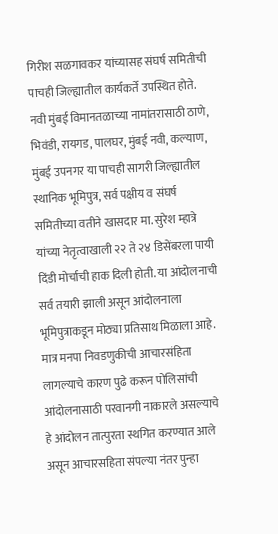गिरीश सळगावकर यांच्यासह संघर्ष समितीची पाचही जिल्ह्यातील कार्यकर्ते उपस्थित होते. नवी मुंबई विमानतळाच्या नामांतरासाठी ठाणे, भिवंडी, रायगड, पालघर, मुंबई नवी, कल्याण, मुंबई उपनगर या पाचही सागरी जिल्ह्यातील स्थानिक भूमिपुत्र, सर्व पक्षीय व संघर्ष समितीच्या वतीने खासदार मा. सुरेश म्हात्रे यांच्या नेतृत्वाखाली २२ ते २४ डिसेंबरला पायी दिंडी मोर्चाची हाक दिली होती. या आंदोलनाची सर्व तयारी झाली असून आंदोलनाला भूमिपुत्राकडून मोठ्या प्रतिसाथ मिळाला आहे. मात्र मनपा निवडणुकीची आचारसंहिता लागल्याचे कारण पुढे करून पोलिसांची आंदोलनासाठी परवानगी नाकारले असल्याचे हे आंदोलन तात्पुरता स्थगित करण्यात आले असून आचारसहिता संपल्या नंतर पुन्हा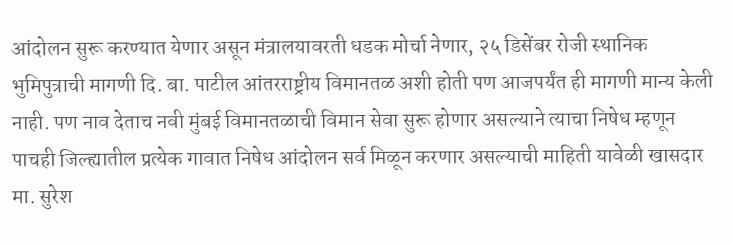आंदोलन सुरू करण्यात येणार असून मंत्रालयावरती धडक मोर्चा नेणार, २५ डिसेंबर रोजी स्थानिक भुमिपुत्राची मागणी दि. बा. पाटील आंतरराष्ट्रीय विमानतळ अशी होती पण आजपर्यंत ही मागणी मान्य केली नाही. पण नाव देताच नवी मुंबई विमानतळाची विमान सेवा सुरू होणार असल्याने त्याचा निषेध म्हणून पाचही जिल्ह्यातील प्रत्येक गावात निषेध आंदोलन सर्व मिळून करणार असल्याची माहिती यावेळी खासदार मा. सुरेश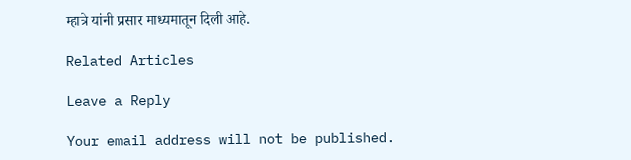म्हात्रे यांनी प्रसार माध्यमातून दिली आहे.

Related Articles

Leave a Reply

Your email address will not be published.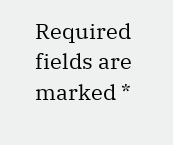Required fields are marked *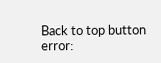Back to top button
error: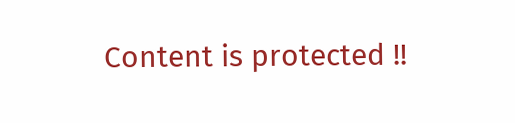Content is protected !!